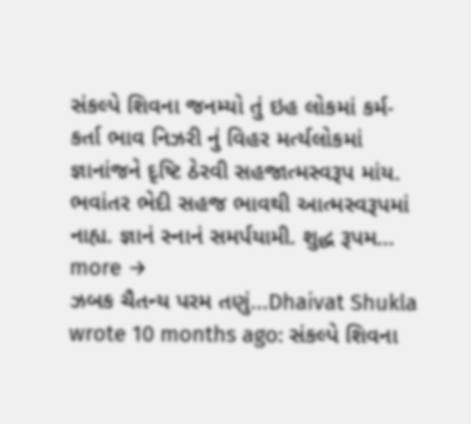સંકલ્પે શિવના જનમ્યો તું ઇહ લોકમાં કર્મ-કર્તા ભાવ નિઝરી નું વિહર મર્ત્યલોકમાં જ્ઞાનાંજને દૃષ્ટિ ઠેરવી સહજાત્મસ્વરૂપ માંય. ભવાંતર ભેદી સહજ ભાવથી આત્મસ્વરૂપમાં નાહ્ય. જ્ઞાનં સ્નાનં સમર્પયામી. શુદ્ધ રૂપમ… more →
ઝબક ચૈતન્ય પરમ તણું...Dhaivat Shukla wrote 10 months ago: સંકલ્પે શિવના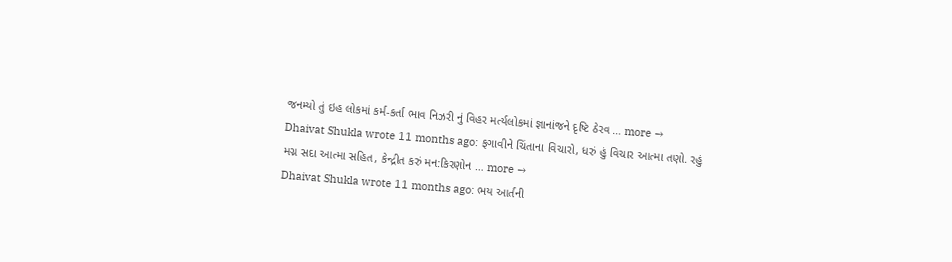જનમ્યો તું ઇહ લોકમાં કર્મ-કર્તા ભાવ નિઝરી નું વિહર મર્ત્યલોકમાં જ્ઞાનાંજને દૃષ્ટિ ઠેરવ … more →
Dhaivat Shukla wrote 11 months ago: ફગાવીને ચિંતાના વિચારો, ધરું હું વિચાર આત્મા તણો. રહું મગ્ન સદા આત્મા સહિત, કેન્દ્રીત કરું મન:કિરણોન … more →
Dhaivat Shukla wrote 11 months ago: ભય આર્તની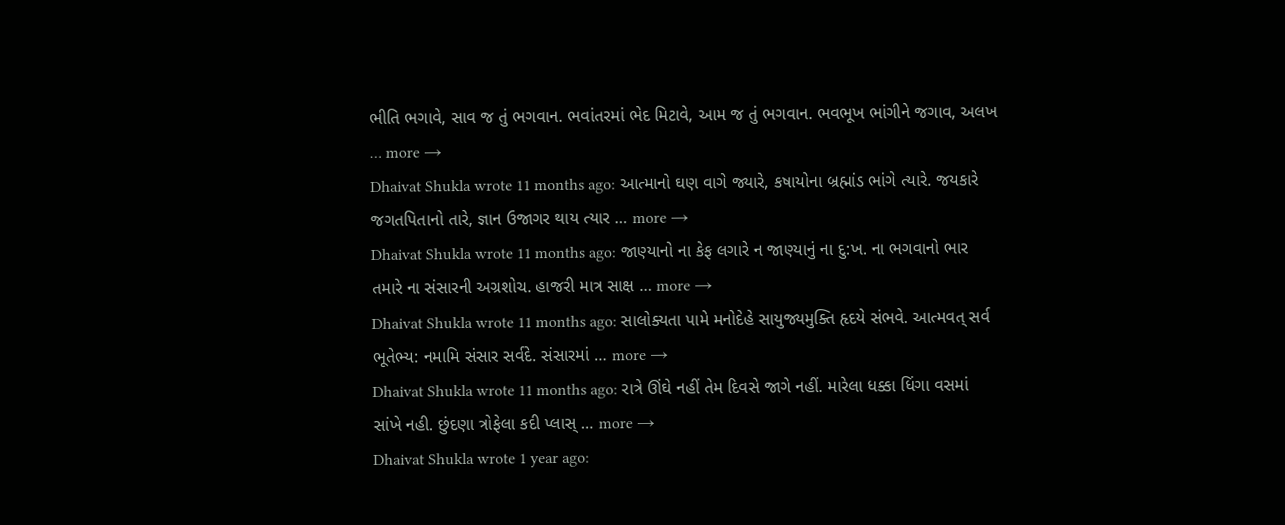ભીતિ ભગાવે, સાવ જ તું ભગવાન. ભવાંતરમાં ભેદ મિટાવે, આમ જ તું ભગવાન. ભવભૂખ ભાંગીને જગાવ, અલખ … more →
Dhaivat Shukla wrote 11 months ago: આત્માનો ઘણ વાગે જ્યારે, કષાયોના બ્રહ્માંડ ભાંગે ત્યારે. જયકારે જગતપિતાનો તારે, જ્ઞાન ઉજાગર થાય ત્યાર … more →
Dhaivat Shukla wrote 11 months ago: જાણ્યાનો ના કેફ લગારે ન જાણ્યાનું ના દુ:ખ. ના ભગવાનો ભાર તમારે ના સંસારની અગ્રશોચ. હાજરી માત્ર સાક્ષ … more →
Dhaivat Shukla wrote 11 months ago: સાલોક્યતા પામે મનોદેહે સાયુજ્યમુક્તિ હૃદયે સંભવે. આત્મવત્ સર્વ ભૂતેભ્ય: નમામિ સંસાર સર્વદે. સંસારમાં … more →
Dhaivat Shukla wrote 11 months ago: રાત્રે ઊંઘે નહીં તેમ દિવસે જાગે નહીં. મારેલા ધક્કા ધિંગા વસમાં સાંખે નહી. છુંદણા ત્રોફેલા કદી પ્લાસ્ … more →
Dhaivat Shukla wrote 1 year ago: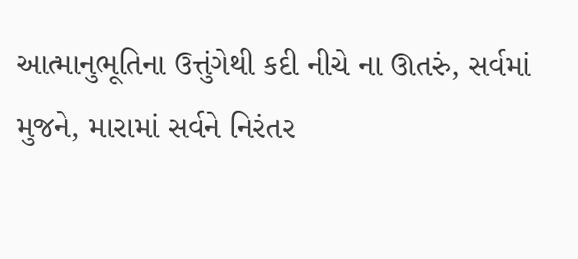આત્માનુભૂતિના ઉત્તુંગેથી કદી નીચે ના ઊતરું, સર્વમાં મુજને, મારામાં સર્વને નિરંતર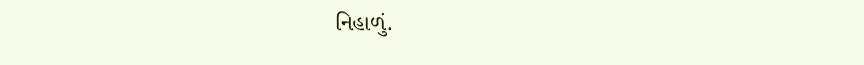નિહાળું.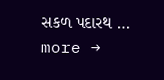સકળ પદારથ … more →